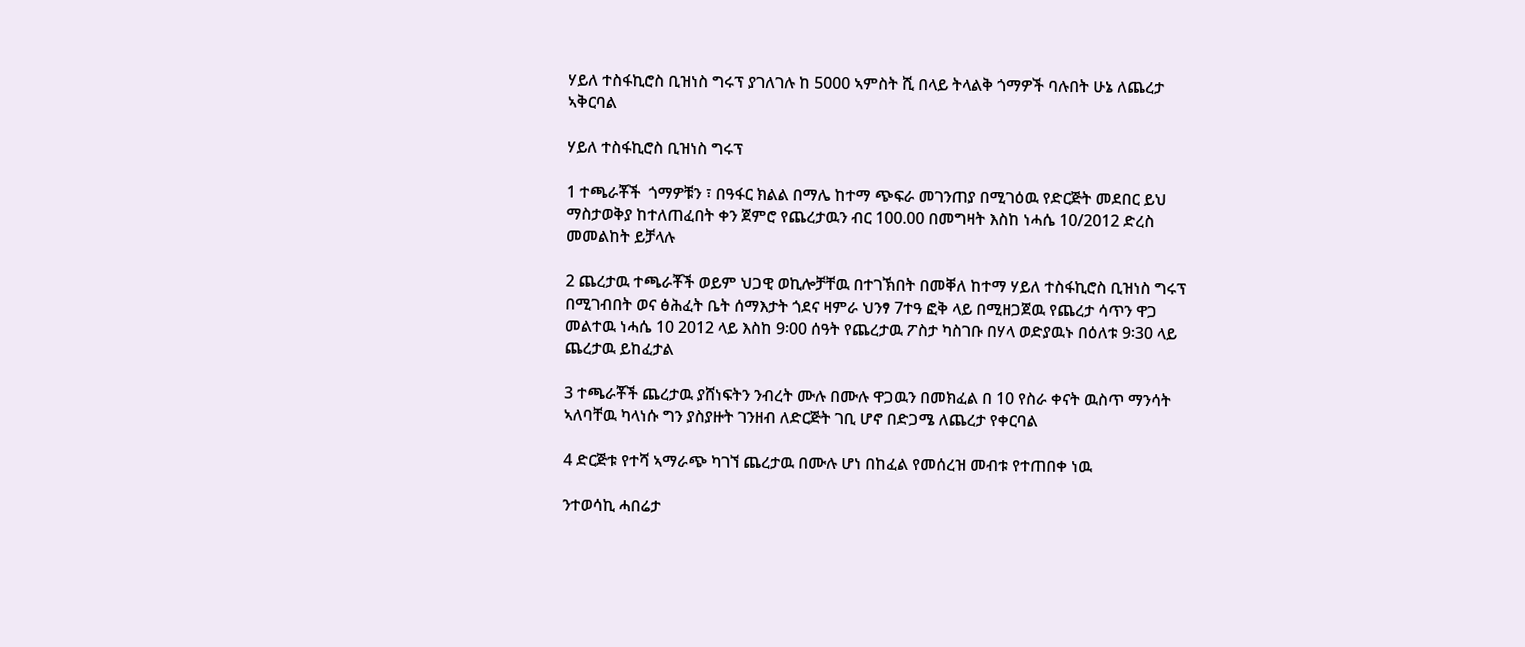ሃይለ ተስፋኪሮስ ቢዝነስ ግሩፕ ያገለገሉ ከ 5000 ኣምስት ሺ በላይ ትላልቅ ጎማዎች ባሉበት ሁኔ ለጨረታ ኣቅርባል

ሃይለ ተስፋኪሮስ ቢዝነስ ግሩፕ

1 ተጫራቾች  ጎማዎቹን ፣ በዓፋር ክልል በማሌ ከተማ ጭፍራ መገንጠያ በሚገዕዉ የድርጅት መደበር ይህ ማስታወቅያ ከተለጠፈበት ቀን ጀምሮ የጨረታዉን ብር 100.00 በመግዛት እስከ ነሓሴ 10/2012 ድረስ መመልከት ይቻላሉ

2 ጨረታዉ ተጫራቾች ወይም ህጋዊ ወኪሎቻቸዉ በተገኽበት በመቐለ ከተማ ሃይለ ተስፋኪሮስ ቢዝነስ ግሩፕ በሚገብበት ወና ፅሕፈት ቤት ሰማእታት ጎደና ዛምራ ህንፃ 7ተዓ ፎቅ ላይ በሚዘጋጀዉ የጨረታ ሳጥን ዋጋ መልተዉ ነሓሴ 10 2012 ላይ እስከ 9፡00 ሰዓት የጨረታዉ ፖስታ ካስገቡ በሃላ ወድያዉኑ በዕለቱ 9፡30 ላይ ጨረታዉ ይከፈታል

3 ተጫራቾች ጨረታዉ ያሸነፍትን ንብረት ሙሉ በሙሉ ዋጋዉን በመክፈል በ 10 የስራ ቀናት ዉስጥ ማንሳት ኣለባቸዉ ካላነሱ ግን ያስያዙት ገንዘብ ለድርጅት ገቢ ሆኖ በድጋሜ ለጨረታ የቀርባል

4 ድርጅቱ የተሻ ኣማራጭ ካገኘ ጨረታዉ በሙሉ ሆነ በከፈል የመሰረዝ መብቱ የተጠበቀ ነዉ

ንተወሳኪ ሓበሬታ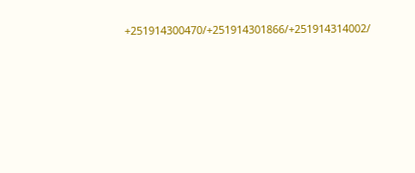+251914300470/+251914301866/+251914314002/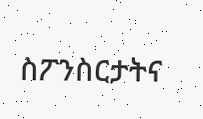ስፖንስርታትና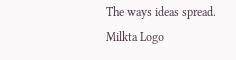The ways ideas spread.
Milkta Logo